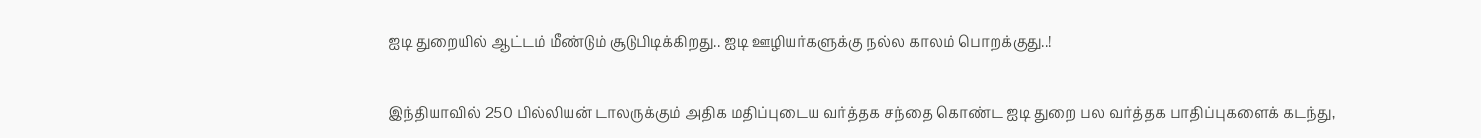ஐடி துறையில் ஆட்டம் மீண்டும் சூடுபிடிக்கிறது.. ஐடி ஊழியர்களுக்கு நல்ல காலம் பொறக்குது..!

இந்தியாவில் 250 பில்லியன் டாலருக்கும் அதிக மதிப்புடைய வர்த்தக சந்தை கொண்ட ஐடி துறை பல வர்த்தக பாதிப்புகளைக் கடந்து,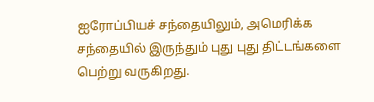ஐரோப்பியச் சந்தையிலும், அமெரிக்க சந்தையில் இருந்தும் புது புது திட்டங்களை பெற்று வருகிறது.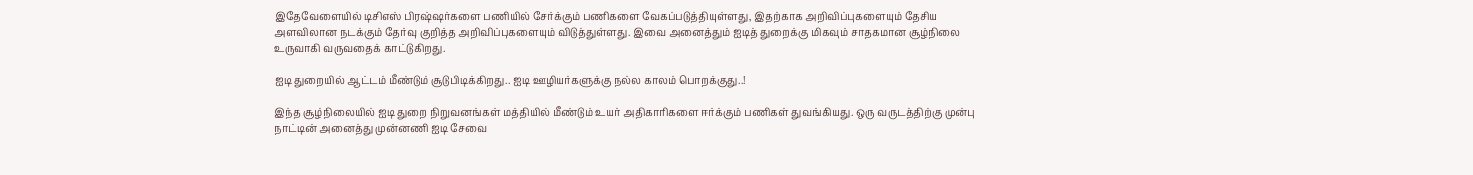இதேவேளையில் டிசிஎஸ் பிரஷ்ஷர்களை பணியில் சேர்க்கும் பணிகளை வேகப்படுத்தியுள்ளது, இதற்காக அறிவிப்புகளையும் தேசிய அளவிலான நடக்கும் தேர்வு குறித்த அறிவிப்புகளையும் விடுத்துள்ளது. இவை அனைத்தும் ஐடித் துறைக்கு மிகவும் சாதகமான சூழ்நிலை உருவாகி வருவதைக் காட்டுகிறது.

ஐடி துறையில் ஆட்டம் மீண்டும் சூடுபிடிக்கிறது.. ஐடி ஊழியர்களுக்கு நல்ல காலம் பொறக்குது..!

இந்த சூழ்நிலையில் ஐடி துறை நிறுவனங்கள் மத்தியில் மீண்டும் உயர் அதிகாரிகளை ஈர்க்கும் பணிகள் துவங்கியது. ஒரு வருடத்திற்கு முன்பு நாட்டின் அனைத்து முன்னணி ஐடி சேவை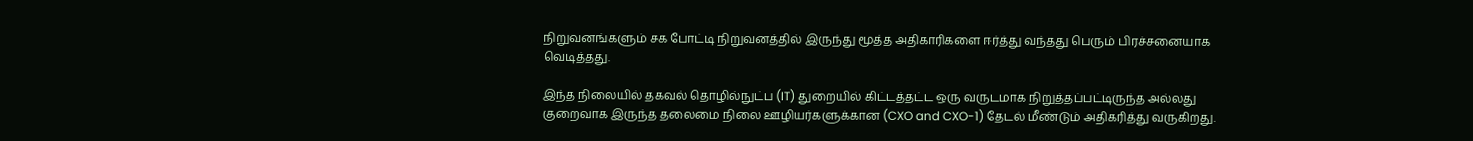நிறுவனங்களும் சக போட்டி நிறுவனத்தில் இருந்து மூத்த அதிகாரிகளை ஈர்த்து வந்தது பெரும் பிரச்சனையாக வெடித்தது.

இந்த நிலையில் தகவல் தொழில்நுட்ப (IT) துறையில் கிட்டத்தட்ட ஒரு வருடமாக நிறுத்தப்பட்டிருந்த அல்லது குறைவாக இருந்த தலைமை நிலை ஊழியர்களுக்கான (CXO and CXO-1) தேடல் மீண்டும் அதிகரித்து வருகிறது.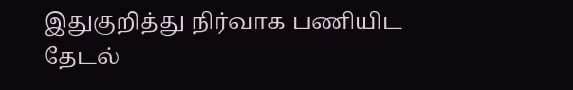இதுகுறித்து நிர்வாக பணியிட தேடல்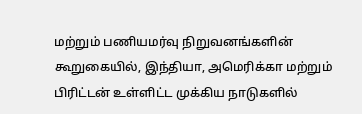மற்றும் பணியமர்வு நிறுவனங்களின் கூறுகையில், இந்தியா, அமெரிக்கா மற்றும் பிரிட்டன் உள்ளிட்ட முக்கிய நாடுகளில்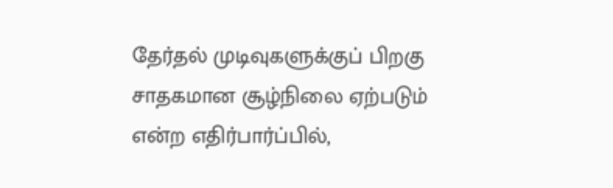தேர்தல் முடிவுகளுக்குப் பிறகு சாதகமான சூழ்நிலை ஏற்படும் என்ற எதிர்பார்ப்பில்,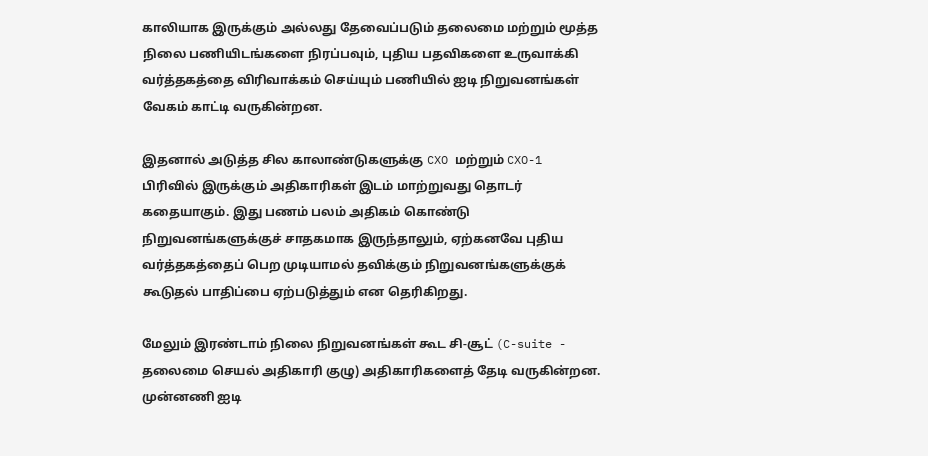காலியாக இருக்கும் அல்லது தேவைப்படும் தலைமை மற்றும் மூத்த நிலை பணியிடங்களை நிரப்பவும், புதிய பதவிகளை உருவாக்கி வர்த்தகத்தை விரிவாக்கம் செய்யும் பணியில் ஐடி நிறுவனங்கள் வேகம் காட்டி வருகின்றன.

இதனால் அடுத்த சில காலாண்டுகளுக்கு CXO மற்றும் CXO-1 பிரிவில் இருக்கும் அதிகாரிகள் இடம் மாற்றுவது தொடர் கதையாகும். இது பணம் பலம் அதிகம் கொண்டு நிறுவனங்களுக்குச் சாதகமாக இருந்தாலும், ஏற்கனவே புதிய வர்த்தகத்தைப் பெற முடியாமல் தவிக்கும் நிறுவனங்களுக்குக் கூடுதல் பாதிப்பை ஏற்படுத்தும் என தெரிகிறது.

மேலும் இரண்டாம் நிலை நிறுவனங்கள் கூட சி-சூட் (C-suite - தலைமை செயல் அதிகாரி குழு) அதிகாரிகளைத் தேடி வருகின்றன. முன்னணி ஐடி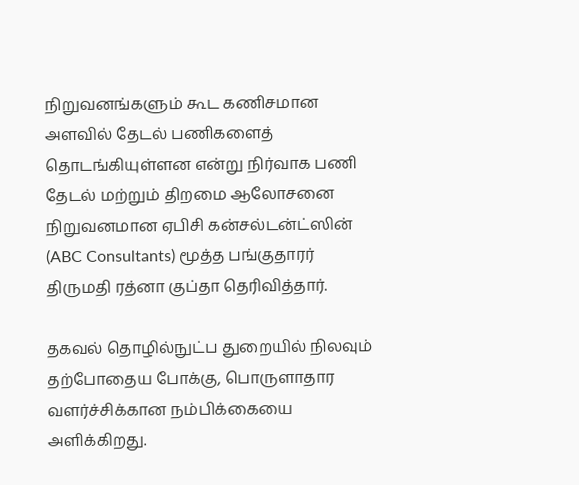நிறுவனங்களும் கூட கணிசமான அளவில் தேடல் பணிகளைத் தொடங்கியுள்ளன என்று நிர்வாக பணி தேடல் மற்றும் திறமை ஆலோசனை நிறுவனமான ஏபிசி கன்சல்டன்ட்ஸின் (ABC Consultants) மூத்த பங்குதாரர் திருமதி ரத்னா குப்தா தெரிவித்தார்.

தகவல் தொழில்நுட்ப துறையில் நிலவும் தற்போதைய போக்கு, பொருளாதார வளர்ச்சிக்கான நம்பிக்கையை அளிக்கிறது.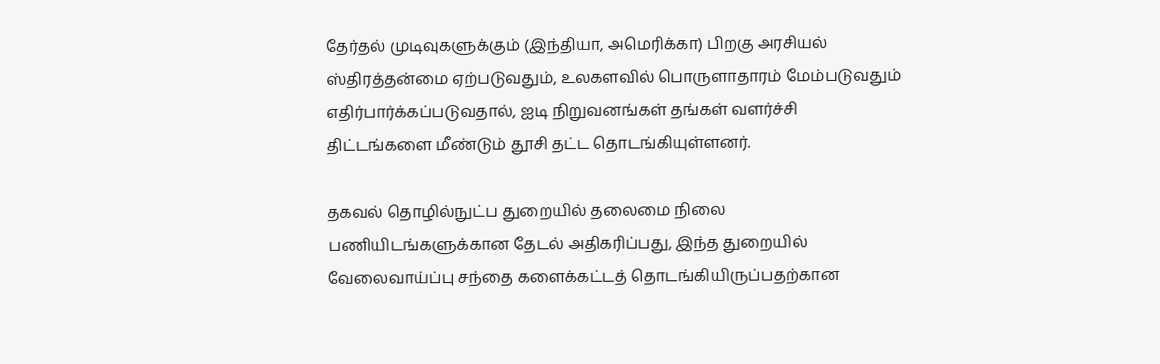தேர்தல் முடிவுகளுக்கும் (இந்தியா, அமெரிக்கா) பிறகு அரசியல் ஸ்திரத்தன்மை ஏற்படுவதும், உலகளவில் பொருளாதாரம் மேம்படுவதும் எதிர்பார்க்கப்படுவதால், ஐடி நிறுவனங்கள் தங்கள் வளர்ச்சி திட்டங்களை மீண்டும் தூசி தட்ட தொடங்கியுள்ளனர்.

தகவல் தொழில்நுட்ப துறையில் தலைமை நிலை பணியிடங்களுக்கான தேடல் அதிகரிப்பது, இந்த துறையில் வேலைவாய்ப்பு சந்தை களைக்கட்டத் தொடங்கியிருப்பதற்கான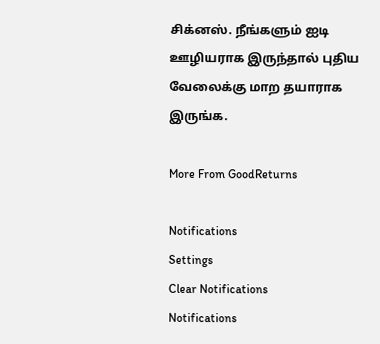சிக்னஸ். நீங்களும் ஐடி ஊழியராக இருந்தால் புதிய வேலைக்கு மாற தயாராக இருங்க.

More From GoodReturns

Notifications
Settings
Clear Notifications
Notifications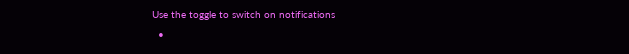Use the toggle to switch on notifications
  •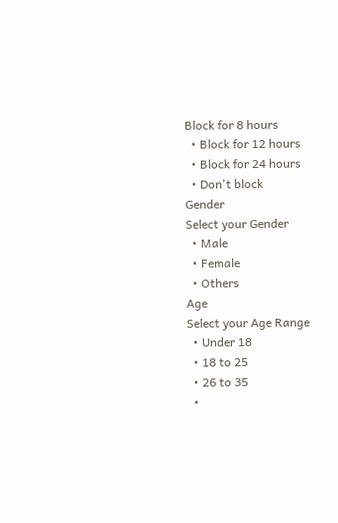Block for 8 hours
  • Block for 12 hours
  • Block for 24 hours
  • Don't block
Gender
Select your Gender
  • Male
  • Female
  • Others
Age
Select your Age Range
  • Under 18
  • 18 to 25
  • 26 to 35
  •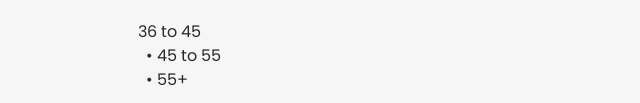36 to 45
  • 45 to 55
  • 55+